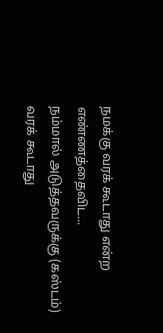நமக்கு வரக் கூடாது என்ற எண்ணத்தைவிட...
நம்மால் அடுத்தவருக்கு (கஸ்டம்) வரக் கூடாது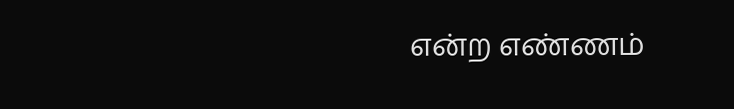என்ற எண்ணம்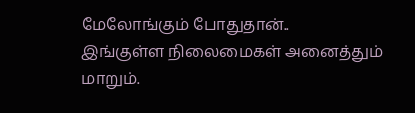மேலோங்கும் போதுதான்..
இங்குள்ள நிலைமைகள் அனைத்தும் மாறும்.